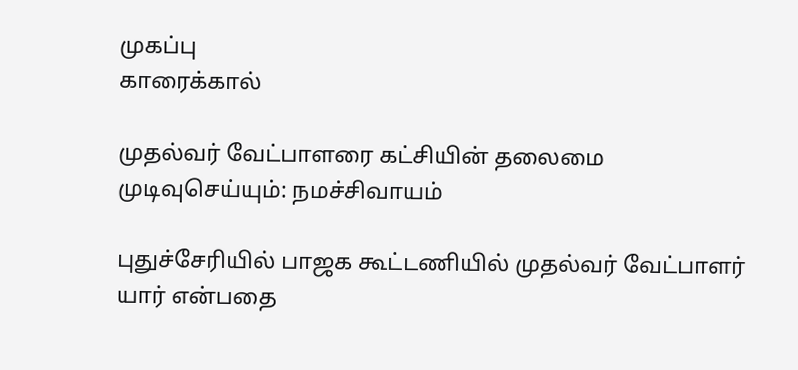முகப்பு
காரைக்கால்

முதல்வர் வேட்பாளரை கட்சியின் தலைமை முடிவுசெய்யும்: நமச்சிவாயம்

புதுச்சேரியில் பாஜக கூட்டணியில் முதல்வர் வேட்பாளர் யார் என்பதை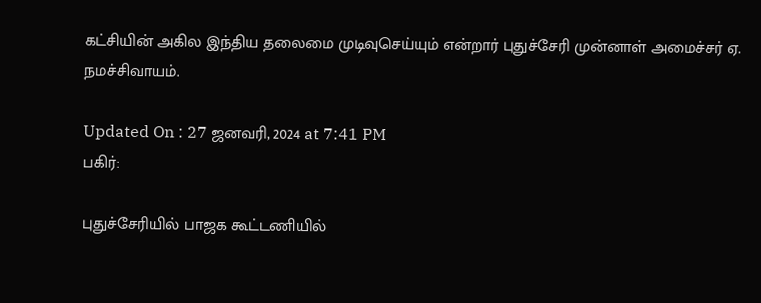கட்சியின் அகில இந்திய தலைமை முடிவுசெய்யும் என்றார் புதுச்சேரி முன்னாள் அமைச்சர் ஏ. நமச்சிவாயம்.

Updated On : 27 ஜனவரி, 2024 at 7:41 PM
பகிர்:

புதுச்சேரியில் பாஜக கூட்டணியில்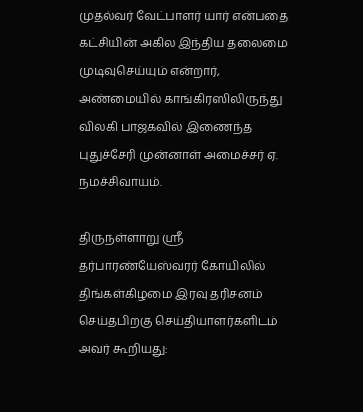முதல்வர் வேட்பாளர் யார் என்பதை கட்சியின் அகில இந்திய தலைமை முடிவுசெய்யும் என்றார், அண்மையில் காங்கிரஸிலிருந்து விலகி பாஜகவில் இணைந்த புதுச்சேரி முன்னாள் அமைச்சர் ஏ. நமச்சிவாயம்.

திருநள்ளாறு ஸ்ரீ தர்பாரண்யேஸ்வரர் கோயிலில் திங்கள்கிழமை இரவு தரிசனம் செய்தபிறகு செய்தியாளர்களிடம் அவர் கூறியது: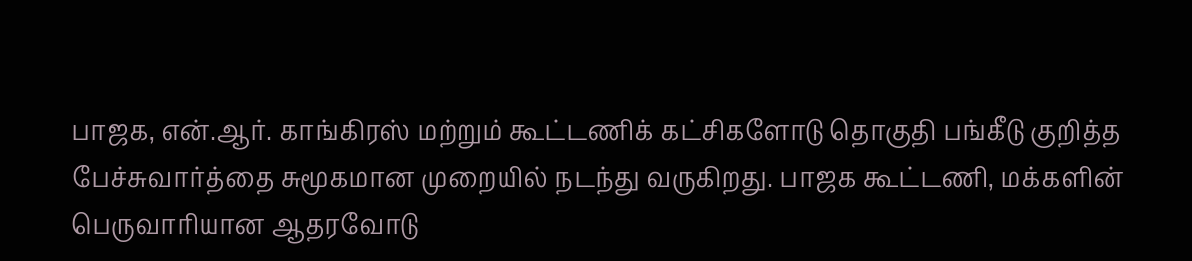பாஜக, என்.ஆர். காங்கிரஸ் மற்றும் கூட்டணிக் கட்சிகளோடு தொகுதி பங்கீடு குறித்த பேச்சுவார்த்தை சுமூகமான முறையில் நடந்து வருகிறது. பாஜக கூட்டணி, மக்களின் பெருவாரியான ஆதரவோடு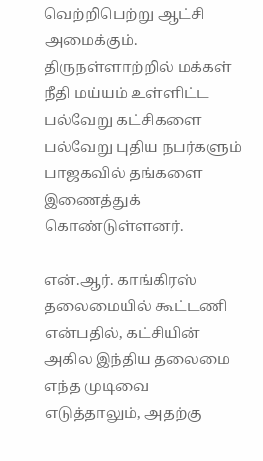வெற்றிபெற்று ஆட்சி அமைக்கும். திருநள்ளாற்றில் மக்கள் நீதி மய்யம் உள்ளிட்ட பல்வேறு கட்சிகளை பல்வேறு புதிய நபர்களும் பாஜகவில் தங்களை இணைத்துக் கொண்டுள்ளனர்.

என்.ஆர். காங்கிரஸ் தலைமையில் கூட்டணி என்பதில், கட்சியின் அகில இந்திய தலைமை எந்த முடிவை எடுத்தாலும், அதற்கு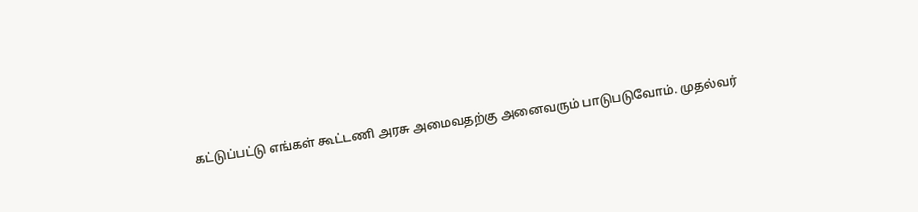கட்டுப்பட்டு எங்கள் கூட்டணி அரசு அமைவதற்கு அனைவரும் பாடுபடுவோம். முதல்வர்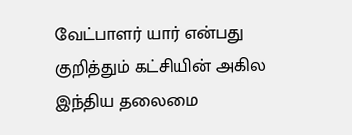வேட்பாளர் யார் என்பது குறித்தும் கட்சியின் அகில இந்திய தலைமை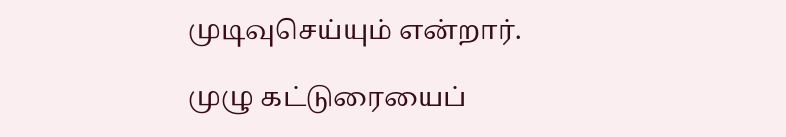முடிவுசெய்யும் என்றார்.

முழு கட்டுரையைப்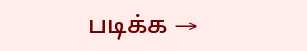படிக்க →